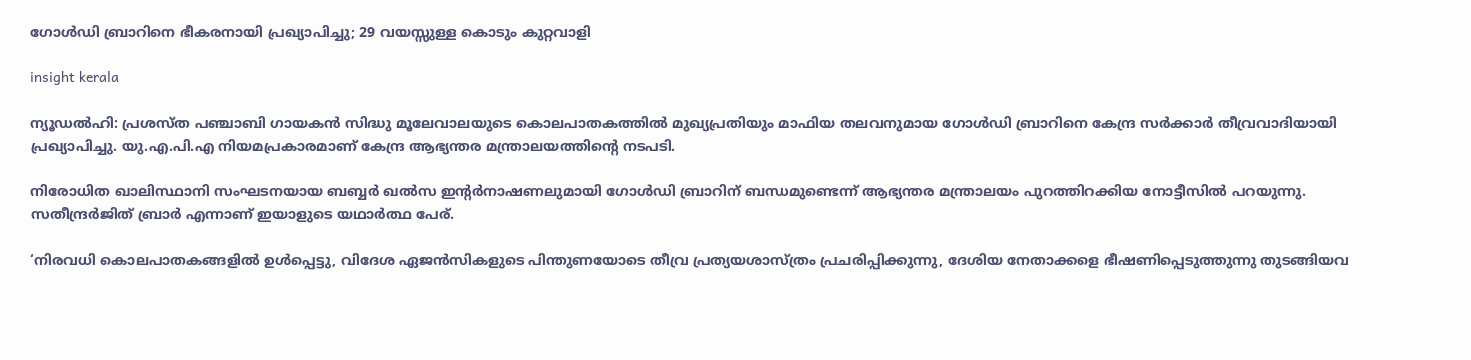ഗോള്‍ഡി ബ്രാറിനെ ഭീകരനായി പ്രഖ്യാപിച്ചു; 29 വയസ്സുള്ള കൊടും കുറ്റവാളി

insight kerala

ന്യൂഡല്‍ഹി: പ്രശസ്ത പഞ്ചാബി ഗായകന്‍ സിദ്ധു മൂലേവാലയുടെ കൊലപാതകത്തില്‍ മുഖ്യപ്രതിയും മാഫിയ തലവനുമായ ഗോള്‍ഡി ബ്രാറിനെ കേന്ദ്ര സര്‍ക്കാര്‍ തീവ്രവാദിയായി പ്രഖ്യാപിച്ചു. യു.എ.പി.എ നിയമപ്രകാരമാണ് കേന്ദ്ര ആഭ്യന്തര മന്ത്രാലയത്തിന്റെ നടപടി.

നിരോധിത ഖാലിസ്ഥാനി സംഘടനയായ ബബ്ബര്‍ ഖല്‍സ ഇന്റര്‍നാഷണലുമായി ഗോള്‍ഡി ബ്രാറിന് ബന്ധമുണ്ടെന്ന് ആഭ്യന്തര മന്ത്രാലയം പുറത്തിറക്കിയ നോട്ടീസില്‍ പറയുന്നു. സതീന്ദ്രർജിത് ബ്രാർ എന്നാണ് ഇയാളുടെ യഥാർത്ഥ പേര്.

‘നിരവധി കൊലപാതകങ്ങളില്‍ ഉള്‍പ്പെട്ടു, വിദേശ ഏജന്‍സികളുടെ പിന്തുണയോടെ തീവ്ര പ്രത്യയശാസ്ത്രം പ്രചരിപ്പിക്കുന്നു, ദേശിയ നേതാക്കളെ ഭീഷണിപ്പെടുത്തുന്നു തുടങ്ങിയവ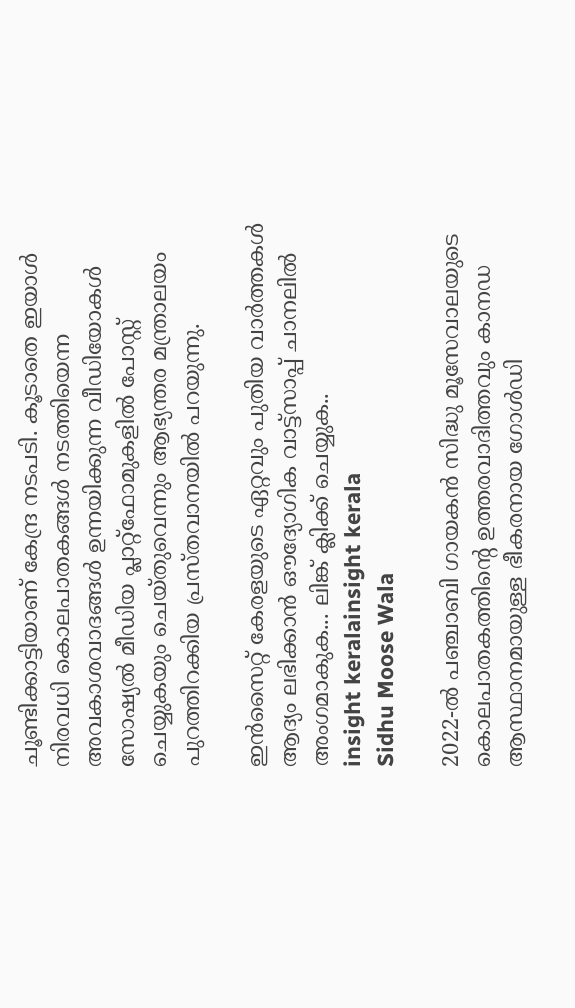ചൂണ്ടിക്കാട്ടിയാണ് കേന്ദ്ര നടപടി. കൂടാതെ ഇയാള്‍ നിരവധി കൊലപാതകങ്ങള്‍ നടത്തിയെന്ന അവകാശവാദങ്ങള്‍ ഉന്നയിക്കുന്ന വീഡിയോകള്‍ സോഷ്യല്‍ മീഡിയ പ്ലാറ്റ്ഫോമുകളില്‍ പോസ്റ്റ് ചെയ്യുകയും ചെയ്തുവെന്നും ആഭ്യന്തര മന്ത്രാലയം പുറത്തിറക്കിയ പ്രസ്തവാനയില്‍ പറയുന്നു.

ഇൻസൈറ്റ് കേരളയുടെ ഏറ്റവും പുതിയ വാർത്തകൾ ആദ്യം ലഭിക്കാൻ ഔദ്യോഗിക വാട്ട്‌സാപ്പ് ചാനലിൽ അംഗമാകുക... ലിങ്ക് ക്ലിക്ക് ചെയ്യുക..
insight keralainsight kerala
Sidhu Moose Wala

2022-ല്‍ പഞ്ചാബി ഗായകന്‍ സിദ്ധു മൂസേവാലയുടെ കൊലപാതകത്തിന്റെ ഉത്തരവാദിത്തവും കാനഡ ആസ്ഥാനമായുള്ള ഭീകരനായ ഗോള്‍ഡി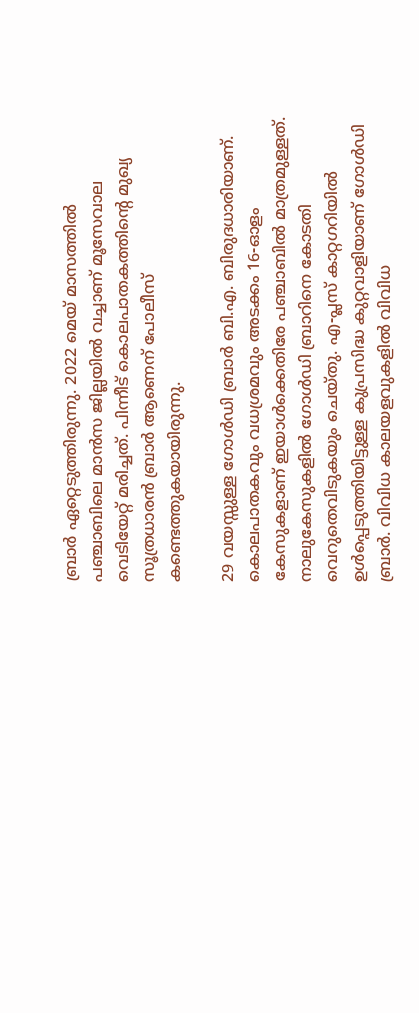ബ്രാര്‍ ഏറ്റെടുത്തിരുന്നു. 2022 മെയ് മാസത്തില്‍ പഞ്ചാബിലെ മാന്‍സ ജില്ലയില്‍ വച്ചാണ് മൂസേവാല വെടിയേറ്റ് മരിച്ചത്. പിന്നീട് കൊലപാതകത്തിന്റെ മുഖ്യ സൂത്രധാരന്‍ ബ്രാര്‍ ആണെന് പോലീസ് കണ്ടെത്തുകയായിരുന്നു.

29 വയസ്സുള്ള ഗോള്‍ഡി ബ്രാര്‍ ബി.എ. ബിരുദധാരിയാണ്. കൊലപാതകവും വധശ്രമവും അടക്കം 16-ഓളം കേസുകളാണ് ഇയാള്‍ക്കെതിരേ പഞ്ചാബില്‍ മാത്രമുള്ളത്. നാലുകേസുകളില്‍ ഗോള്‍ഡി ബ്രാറിനെ കോടതി വെറുതെവിടുകയും ചെയ്തു. എ-പ്ലസ് കാറ്റഗറിയില്‍ ഉള്‍പ്പെടുത്തിയിട്ടുള്ള കുപ്രസിദ്ധ കുറ്റവാളിയാണ് ഗോള്‍ഡി ബ്രാര്‍. വിവിധ കാലയളവുകളില്‍ വിവിധ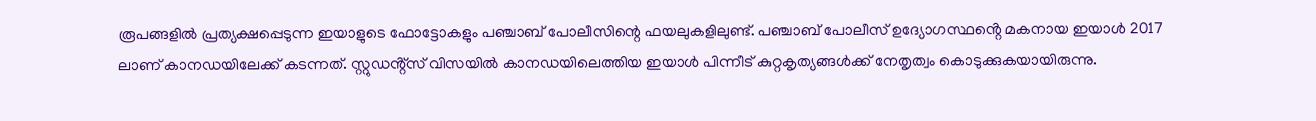രൂപങ്ങളില്‍ പ്രത്യക്ഷപ്പെടുന്ന ഇയാളുടെ ഫോട്ടോകളും പഞ്ചാബ് പോലീസിന്റെ ഫയലുകളിലുണ്ട്. പഞ്ചാബ് പോലീസ് ഉദ്യോഗസ്ഥൻ്റെ മകനായ ഇയാള്‍ 2017 ലാണ് കാനഡയിലേക്ക് കടന്നത്. സ്റ്റുഡൻ്റ്സ് വിസയില്‍ കാനഡയിലെത്തിയ ഇയാള്‍ പിന്നീട് കുറ്റകൃത്യങ്ങള്‍ക്ക് നേതൃത്വം കൊടുക്കുകയായിരുന്നു.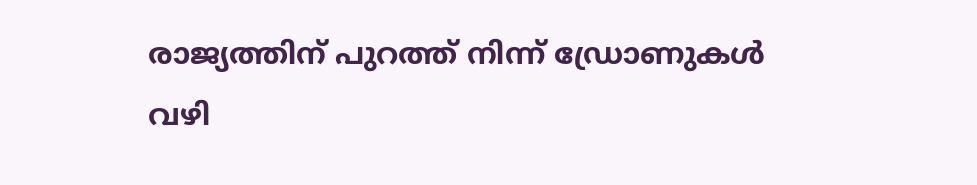രാജ്യത്തിന് പുറത്ത് നിന്ന് ഡ്രോണുകള്‍ വഴി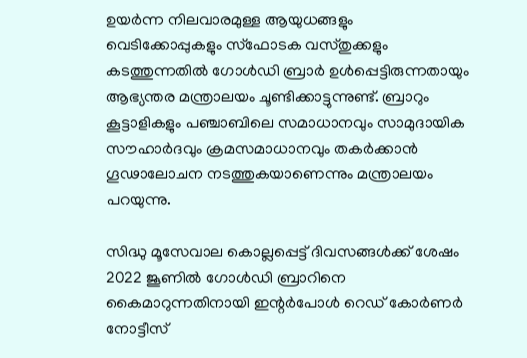ഉയര്‍ന്ന നിലവാരമുള്ള ആയുധങ്ങളും വെടിക്കോപ്പുകളും സ്‌ഫോടക വസ്തുക്കളും കടത്തുന്നതില്‍ ഗോള്‍ഡി ബ്രാര്‍ ഉള്‍പ്പെട്ടിരുന്നതായും ആഭ്യന്തര മന്ത്രാലയം ചൂണ്ടിക്കാട്ടുന്നുണ്ട്. ബ്രാറും കൂട്ടാളികളും പഞ്ചാബിലെ സമാധാനവും സാമുദായിക സൗഹാര്‍ദവും ക്രമസമാധാനവും തകര്‍ക്കാന്‍ ഗൂഢാലോചന നടത്തുകയാണെന്നും മന്ത്രാലയം പറയുന്നു.

സിദ്ധു മൂസേവാല കൊല്ലപ്പെട്ട് ദിവസങ്ങള്‍ക്ക് ശേഷം 2022 ജൂണില്‍ ഗോള്‍ഡി ബ്രാറിനെ കൈമാറുന്നതിനായി ഇന്റര്‍പോള്‍ റെഡ് കോര്‍ണര്‍ നോട്ടീസ്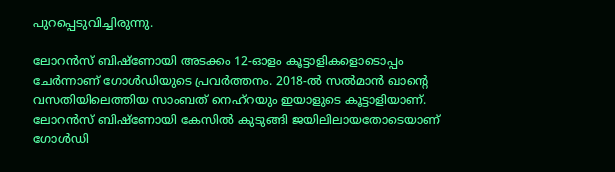പുറപ്പെടുവിച്ചിരുന്നു.

ലോറന്‍സ് ബിഷ്‌ണോയി അടക്കം 12-ഓളം കൂട്ടാളികളൊടൊപ്പം ചേര്‍ന്നാണ് ഗോള്‍ഡിയുടെ പ്രവര്‍ത്തനം. 2018-ല്‍ സല്‍മാന്‍ ഖാന്റെ വസതിയിലെത്തിയ സാംബത് നെഹ്‌റയും ഇയാളുടെ കൂട്ടാളിയാണ്. ലോറന്‍സ് ബിഷ്‌ണോയി കേസില്‍ കുടുങ്ങി ജയിലിലായതോടെയാണ് ഗോള്‍ഡി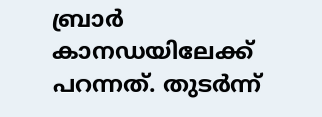ബ്രാര്‍ കാനഡയിലേക്ക് പറന്നത്. തുടര്‍ന്ന്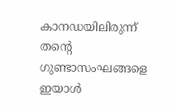കാനഡയിലിരുന്ന് തന്റെ ഗുണ്ടാസംഘങ്ങളെ ഇയാള്‍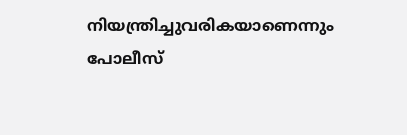നിയന്ത്രിച്ചുവരികയാണെന്നും പോലീസ്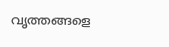വൃത്തങ്ങളെ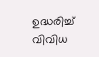ഉദ്ധരിച്ച് വിവിധ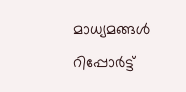മാധ്യമങ്ങള്‍ റിപ്പോര്‍ട്ട്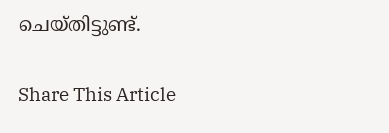ചെയ്തിട്ടുണ്ട്.

Share This Article